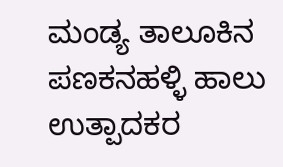ಮಂಡ್ಯ ತಾಲೂಕಿನ ಪಣಕನಹಳ್ಳಿ ಹಾಲು ಉತ್ಪಾದಕರ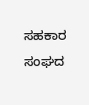ಸಹಕಾರ ಸಂಘದ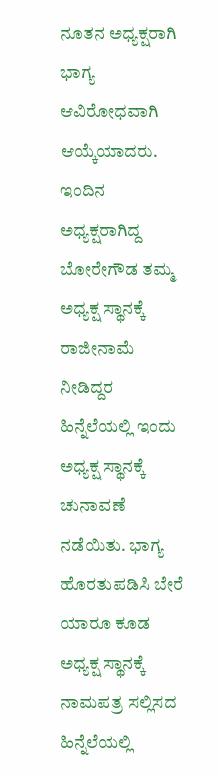ನೂತನ ಅಧ್ಯಕ್ಷರಾಗಿ ಭಾಗ್ಯ ಆವಿರೋಧವಾಗಿ ಆಯ್ಕೆಯಾದರು. ಇಂದಿನ ಅಧ್ಯಕ್ಷರಾಗಿದ್ದ ಬೋರೇಗೌಡ ತಮ್ಮ ಅಧ್ಯಕ್ಷ ಸ್ಥಾನಕ್ಕೆ ರಾಜೀನಾಮೆ ನೀಡಿದ್ದರ ಹಿನ್ನೆಲೆಯಲ್ಲಿ ಇಂದು ಅಧ್ಯಕ್ಷ ಸ್ಥಾನಕ್ಕೆ ಚುನಾವಣೆ ನಡೆಯಿತು. ಭಾಗ್ಯ ಹೊರತುಪಡಿಸಿ ಬೇರೆ ಯಾರೂ ಕೂಡ ಅಧ್ಯಕ್ಷ ಸ್ಥಾನಕ್ಕೆ ನಾಮಪತ್ರ ಸಲ್ಲಿಸದ ಹಿನ್ನೆಲೆಯಲ್ಲಿ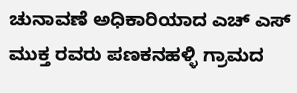ಚುನಾವಣೆ ಅಧಿಕಾರಿಯಾದ ಎಚ್ ಎಸ್ ಮುಕ್ತ ರವರು ಪಣಕನಹಳ್ಳಿ ಗ್ರಾಮದ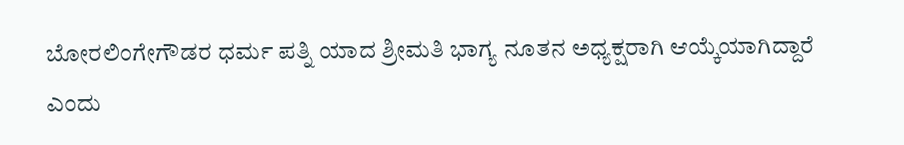ಬೋರಲಿಂಗೇಗೌಡರ ಧರ್ಮ ಪತ್ನಿ ಯಾದ ಶ್ರೀಮತಿ ಭಾಗ್ಯ ನೂತನ ಅಧ್ಯಕ್ಷರಾಗಿ ಆಯ್ಕೆಯಾಗಿದ್ದಾರೆ ಎಂದು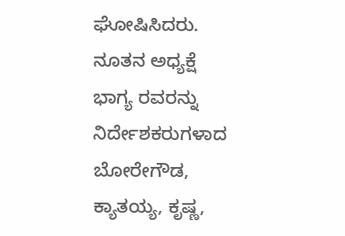ಘೋಷಿಸಿದರು.
ನೂತನ ಅಧ್ಯಕ್ಷೆ ಭಾಗ್ಯ ರವರನ್ನು ನಿರ್ದೇಶಕರುಗಳಾದ ಬೋರೇಗೌಡ, ಕ್ಯಾತಯ್ಯ, ಕೃಷ್ಣ,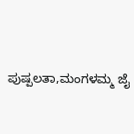ಪುಷ್ಪಲತಾ,ಮಂಗಳಮ್ಮ ಜೈ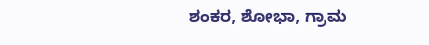ಶಂಕರ, ಶೋಭಾ, ಗ್ರಾಮ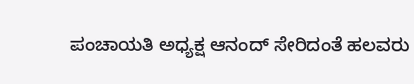ಪಂಚಾಯತಿ ಅಧ್ಯಕ್ಷ ಆನಂದ್ ಸೇರಿದಂತೆ ಹಲವರು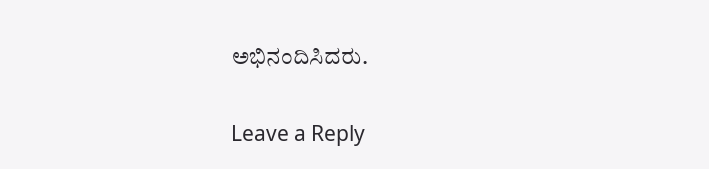ಅಭಿನಂದಿಸಿದರು.

Leave a Reply